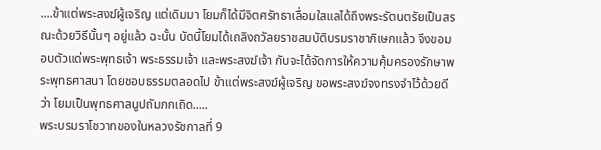....ข้าแต่พระสงฆ์ผู้เจริญ แต่เดิมมา โยมก็ได้มีจิตศรัทธาเลื่อมใสแลได้ถึงพระรัตนตรัยเป็นสรณะด้วยวิธีนั้นๆ อยู่แล้ว ฉะนั้น บัดนี้โยมได้เถลิงถวัลยราชสมบัติบรมราชาภิเษกแล้ว จึงขอมอบตัวแด่พระพุทธเจ้า พระธรรมเจ้า และพระสงฆ์เจ้า กับจะได้จัดการให้ความคุ้มครองรักษาพระพุทธศาสนา โดยชอบธรรมตลอดไป ข้าแต่พระสงฆ์ผู้เจริญ ขอพระสงฆ์จงทรงจำไว้ด้วยดีว่า โยมเป็นพุทธศาสนูปถัมภกเถิด.....
พระบรมราโชวาทของในหลวงรัชกาลที่ 9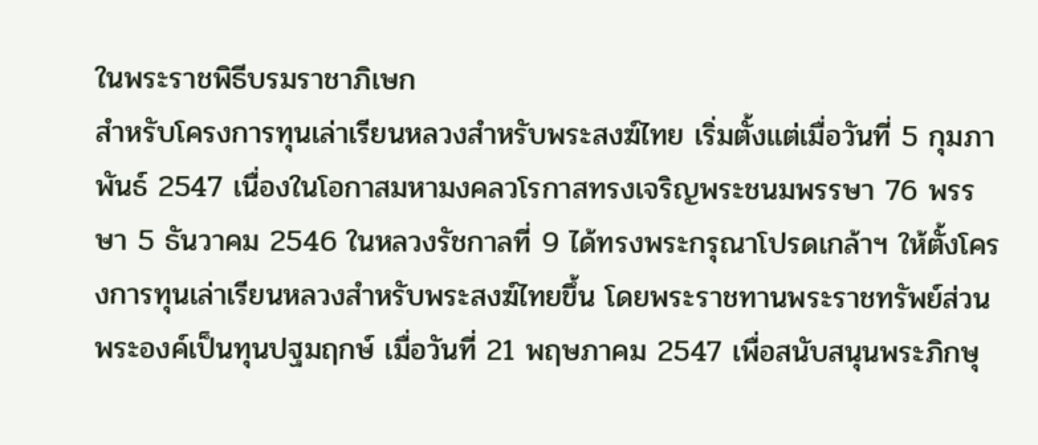ในพระราชพิธีบรมราชาภิเษก
สำหรับโครงการทุนเล่าเรียนหลวงสำหรับพระสงฆ์ไทย เริ่มตั้งแต่เมื่อวันที่ 5 กุมภาพันธ์ 2547 เนื่องในโอกาสมหามงคลวโรกาสทรงเจริญพระชนมพรรษา 76 พรรษา 5 ธันวาคม 2546 ในหลวงรัชกาลที่ 9 ได้ทรงพระกรุณาโปรดเกล้าฯ ให้ตั้งโครงการทุนเล่าเรียนหลวงสำหรับพระสงฆ์ไทยขึ้น โดยพระราชทานพระราชทรัพย์ส่วนพระองค์เป็นทุนปฐมฤกษ์ เมื่อวันที่ 21 พฤษภาคม 2547 เพื่อสนับสนุนพระภิกษุ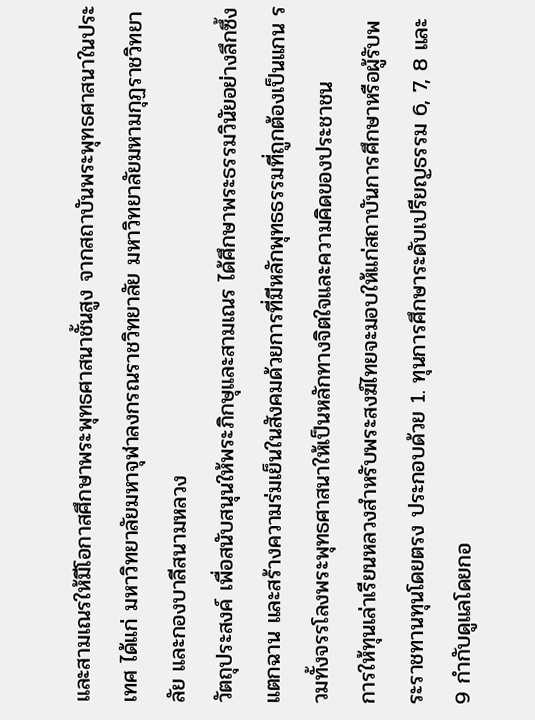และสามเณรให้มีโอกาสศึกษาพระพุทธศาสนาชั้นสูง จากสถาบันพระพุทธศาสนาในประเทศ ได้แก่ มหาวิทยาลัยมหาจุฬาลงกรณราชวิทยาลัย มหาวิทยาลัยมหามกุฏราชวิทยาลัย และกองบาลีสนามหลวง
วัตถุประสงค์ เพื่อสนับสนุนให้พระภิกษุและสามเณร ได้ศึกษาพระธรรมวินัยอย่างลึกซึ้งแตกฉาน และสร้างความร่มเย็นในสังคมด้วยการที่มีหลักพุทธธรรมที่ถูกต้องเป็นแกน รวมทั้งจรรโลงพระพุทธศาสนาให้เป็นหลักทางจิตใจและความคิดของประชาชน
การให้ทุนเล่าเรียนหลวงสำหรับพระสงฆ์ไทยจะมอบให้แก่สถาบันการศึกษาหรือผู้รับพระราชทานทุนโดยตรง ประกอบด้วย 1. ทุนการศึกษาระดับเปรียญธรรม 6, 7, 8 และ 9 กำกับดูแลโดยกอ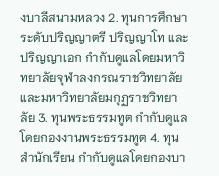งบาลีสนามหลวง 2. ทุนการศึกษาระดับปริญญาตรี ปริญญาโท และปริญญาเอก กำกับดูแลโดยมหาวิทยาลัยจุฬาลงกรณราชวิทยาลัย และมหาวิทยาลัยมกุฏราชวิทยาลัย 3. ทุนพระธรรมทูต กำกับดูแลโดยกองงานพระธรรมทูต 4. ทุนสำนักเรียน กำกับดูแลโดยกองบา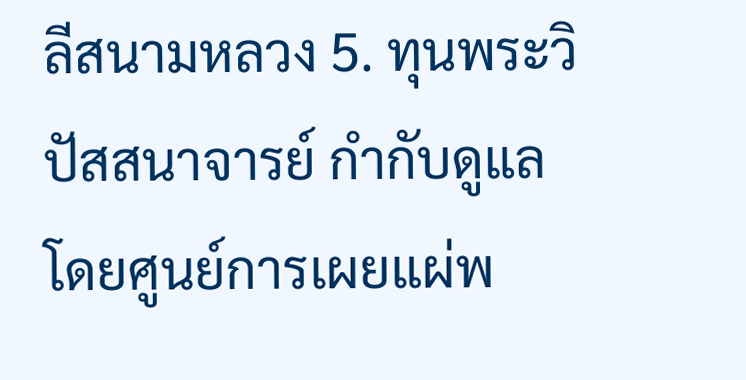ลีสนามหลวง 5. ทุนพระวิปัสสนาจารย์ กำกับดูแลโดยศูนย์การเผยแผ่พ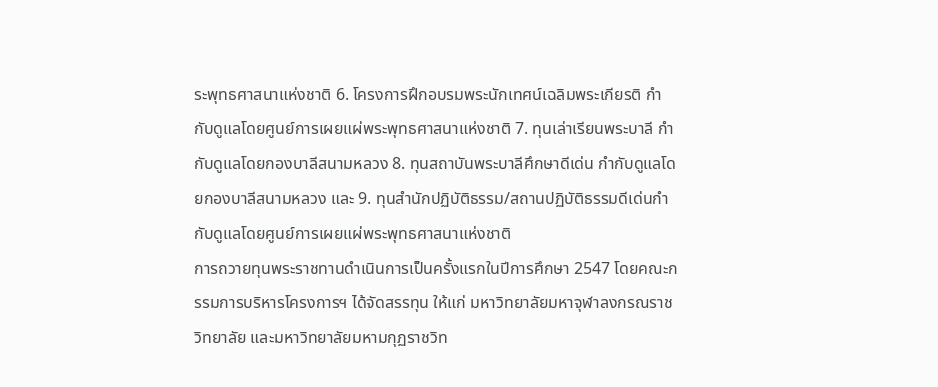ระพุทธศาสนาแห่งชาติ 6. โครงการฝึกอบรมพระนักเทศน์เฉลิมพระเกียรติ กำกับดูแลโดยศูนย์การเผยแผ่พระพุทธศาสนาแห่งชาติ 7. ทุนเล่าเรียนพระบาลี กำกับดูแลโดยกองบาลีสนามหลวง 8. ทุนสถาบันพระบาลีศึกษาดีเด่น กำกับดูแลโดยกองบาลีสนามหลวง และ 9. ทุนสำนักปฏิบัติธรรม/สถานปฏิบัติธรรมดีเด่นกำกับดูแลโดยศูนย์การเผยแผ่พระพุทธศาสนาแห่งชาติ
การถวายทุนพระราชทานดำเนินการเป็นครั้งแรกในปีการศึกษา 2547 โดยคณะกรรมการบริหารโครงการฯ ได้จัดสรรทุน ให้แก่ มหาวิทยาลัยมหาจุฬาลงกรณราชวิทยาลัย และมหาวิทยาลัยมหามกุฏราชวิท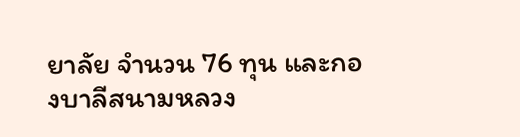ยาลัย จำนวน 76 ทุน และกองบาลีสนามหลวง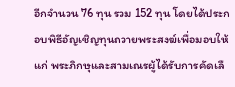อีกจำนวน 76 ทุน รวม 152 ทุน โดยได้ประกอบพิธีอัญเชิญทุนถวายพระสงฆ์เพื่อมอบให้แก่ พระภิกษุและสามเณรผู้ได้รับการคัดเลื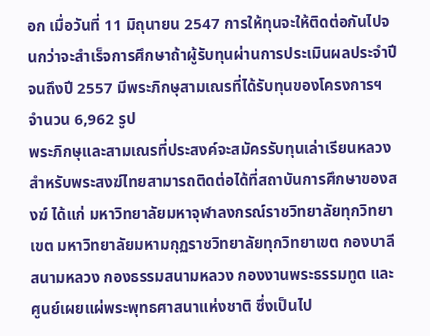อก เมื่อวันที่ 11 มิถุนายน 2547 การให้ทุนจะให้ติดต่อกันไปจนกว่าจะสำเร็จการศึกษาถ้าผู้รับทุนผ่านการประเมินผลประจำปี จนถึงปี 2557 มีพระภิกษุสามเณรที่ได้รับทุนของโครงการฯ จำนวน 6,962 รูป
พระภิกษุและสามเณรที่ประสงค์จะสมัครรับทุนเล่าเรียนหลวงสำหรับพระสงฆ์ไทยสามารถติดต่อได้ที่สถาบันการศึกษาของสงฆ์ ได้แก่ มหาวิทยาลัยมหาจุฬาลงกรณ์ราชวิทยาลัยทุกวิทยาเขต มหาวิทยาลัยมหามกุฏราชวิทยาลัยทุกวิทยาเขต กองบาลีสนามหลวง กองธรรมสนามหลวง กองงานพระธรรมทูต และศูนย์เผยแผ่พระพุทธศาสนาแห่งชาติ ซึ่งเป็นไป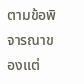ตามข้อพิจารณาของแต่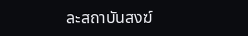ละสถาบันสงฆ์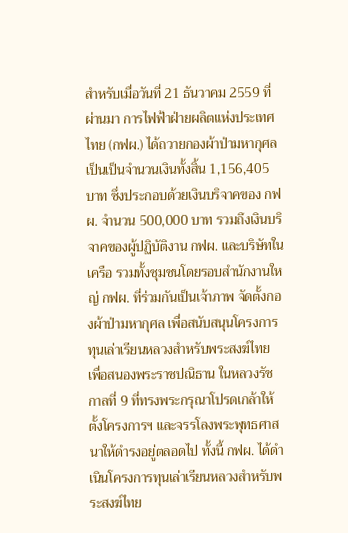สำหรับเมื่อวันที่ 21 ธันวาคม 2559 ที่ผ่านมา การไฟฟ้าฝ่ายผลิตแห่งประเทศไทย (กฟผ.) ได้ถวายกองผ้าป่ามหากุศลเป็นเป็นจำนวนเงินทั้งสิ้น 1,156,405 บาท ซึ่งประกอบด้วยเงินบริจาคของ กฟผ. จำนวน 500,000 บาท รวมถึงเงินบริจาคของผู้ปฏิบัติงาน กฟผ. และบริษัทในเครือ รวมทั้งชุมชนโดยรอบสำนักงานใหญ่ กฟผ. ที่ร่วมกันเป็นเจ้าภาพ จัดตั้งกองผ้าป่ามหากุศล เพื่อสนับสนุนโครงการทุนเล่าเรียนหลวงสำหรับพระสงฆ์ไทย เพื่อสนองพระราชปณิธาน ในหลวงรัชกาลที่ 9 ที่ทรงพระกรุณาโปรดเกล้าให้ตั้งโครงการฯ และจรรโลงพระพุทธศาสนาให้ดำรงอยู่ตลอดไป ทั้งนี้ กฟผ. ได้ดำเนินโครงการทุนเล่าเรียนหลวงสำหรับพระสงฆ์ไทย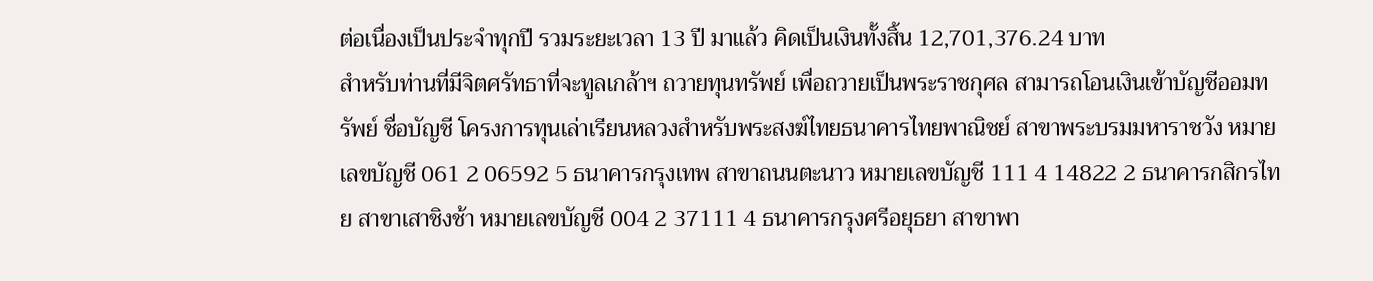ต่อเนื่องเป็นประจำทุกปี รวมระยะเวลา 13 ปี มาแล้ว คิดเป็นเงินทั้งสิ้น 12,701,376.24 บาท
สำหรับท่านที่มีจิตศรัทธาที่จะทูลเกล้าฯ ถวายทุนทรัพย์ เพื่อถวายเป็นพระราชกุศล สามารถโอนเงินเข้าบัญชีออมทรัพย์ ชื่อบัญชี โครงการทุนเล่าเรียนหลวงสำหรับพระสงฆ์ไทยธนาคารไทยพาณิชย์ สาขาพระบรมมหาราชวัง หมายเลขบัญชี 061 2 06592 5 ธนาคารกรุงเทพ สาขาถนนตะนาว หมายเลขบัญชี 111 4 14822 2 ธนาคารกสิกรไทย สาขาเสาชิงช้า หมายเลขบัญชี 004 2 37111 4 ธนาคารกรุงศรีอยุธยา สาขาพา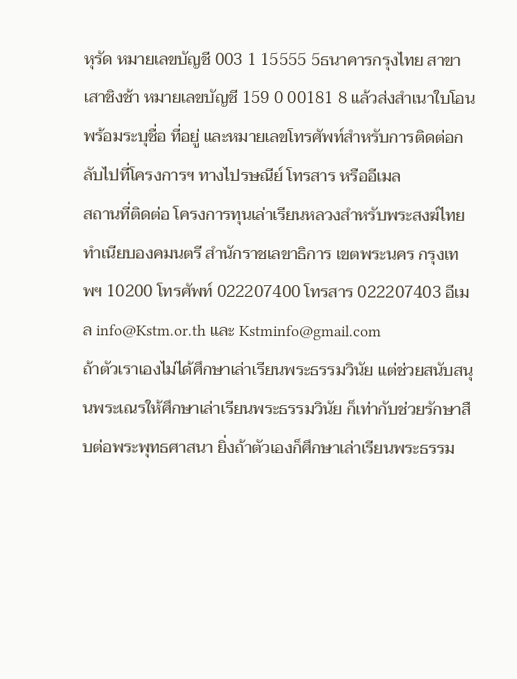หุรัด หมายเลขบัญชี 003 1 15555 5ธนาคารกรุงไทย สาขาเสาชิงช้า หมายเลขบัญชี 159 0 00181 8 แล้วส่งสำเนาใบโอน พร้อมระบุชื่อ ที่อยู่ และหมายเลขโทรศัพท์สำหรับการติดต่อกลับไปที่โครงการฯ ทางไปรษณีย์ โทรสาร หรืออีเมล
สถานที่ติดต่อ โครงการทุนเล่าเรียนหลวงสำหรับพระสงฆ์ไทยทำเนียบองคมนตรี สำนักราชเลขาธิการ เขตพระนคร กรุงเทพฯ 10200 โทรศัพท์ 022207400 โทรสาร 022207403 อีเมล info@Kstm.or.th และ Kstminfo@gmail.com
ถ้าตัวเราเองไม่ได้ศึกษาเล่าเรียนพระธรรมวินัย แต่ช่วยสนับสนุนพระเณรให้ศึกษาเล่าเรียนพระธรรมวินัย ก็เท่ากับช่วยรักษาสืบต่อพระพุทธศาสนา ยิ่งถ้าตัวเองก็ศึกษาเล่าเรียนพระธรรม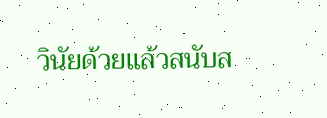วินัยด้วยแล้วสนับส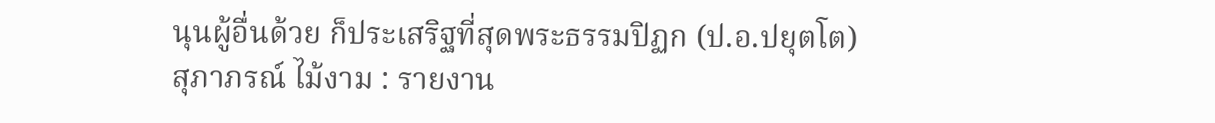นุนผู้อื่นด้วย ก็ประเสริฐที่สุดพระธรรมปิฏก (ป.อ.ปยุตโต)
สุภาภรณ์ ไม้งาม : รายงาน